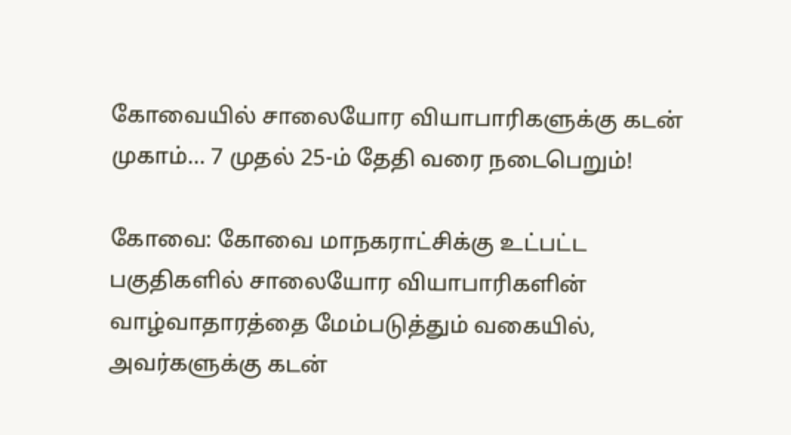கோவையில் சாலையோர வியாபாரிகளுக்கு கடன் முகாம்… 7 முதல் 25-ம் தேதி வரை நடைபெறும்!

கோவை: கோவை மாநகராட்சிக்கு உட்பட்ட பகுதிகளில் சாலையோர வியாபாரிகளின் வாழ்வாதாரத்தை மேம்படுத்தும் வகையில், அவர்களுக்கு கடன்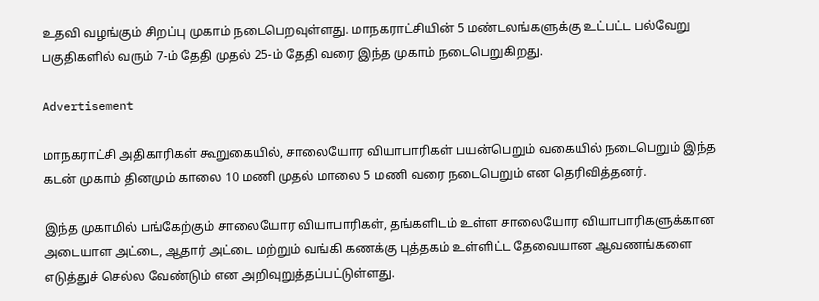உதவி வழங்கும் சிறப்பு முகாம் நடைபெறவுள்ளது. மாநகராட்சியின் 5 மண்டலங்களுக்கு உட்பட்ட பல்வேறு பகுதிகளில் வரும் 7-ம் தேதி முதல் 25-ம் தேதி வரை இந்த முகாம் நடைபெறுகிறது.

Advertisement

மாநகராட்சி அதிகாரிகள் கூறுகையில், சாலையோர வியாபாரிகள் பயன்பெறும் வகையில் நடைபெறும் இந்த கடன் முகாம் தினமும் காலை 10 மணி முதல் மாலை 5 மணி வரை நடைபெறும் என தெரிவித்தனர்.

இந்த முகாமில் பங்கேற்கும் சாலையோர வியாபாரிகள், தங்களிடம் உள்ள சாலையோர வியாபாரிகளுக்கான அடையாள அட்டை, ஆதார் அட்டை மற்றும் வங்கி கணக்கு புத்தகம் உள்ளிட்ட தேவையான ஆவணங்களை எடுத்துச் செல்ல வேண்டும் என அறிவுறுத்தப்பட்டுள்ளது.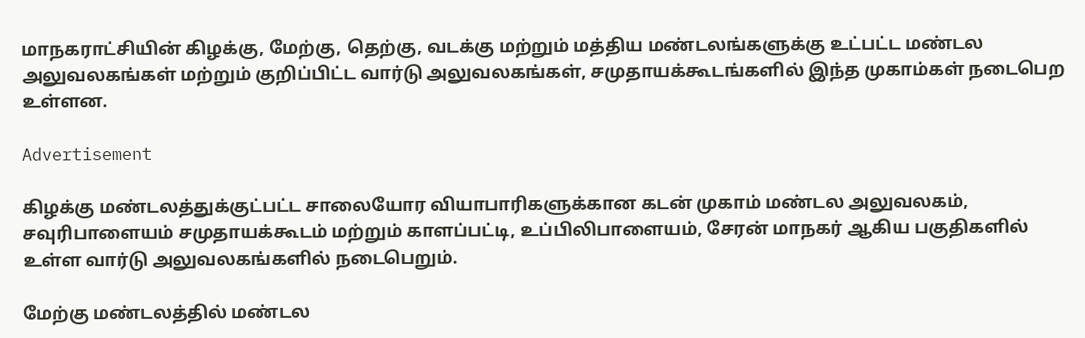மாநகராட்சியின் கிழக்கு, மேற்கு, தெற்கு, வடக்கு மற்றும் மத்திய மண்டலங்களுக்கு உட்பட்ட மண்டல அலுவலகங்கள் மற்றும் குறிப்பிட்ட வார்டு அலுவலகங்கள், சமுதாயக்கூடங்களில் இந்த முகாம்கள் நடைபெற உள்ளன.

Advertisement

கிழக்கு மண்டலத்துக்குட்பட்ட சாலையோர வியாபாரிகளுக்கான கடன் முகாம் மண்டல அலுவலகம், சவுரிபாளையம் சமுதாயக்கூடம் மற்றும் காளப்பட்டி, உப்பிலிபாளையம், சேரன் மாநகர் ஆகிய பகுதிகளில் உள்ள வார்டு அலுவலகங்களில் நடைபெறும்.

மேற்கு மண்டலத்தில் மண்டல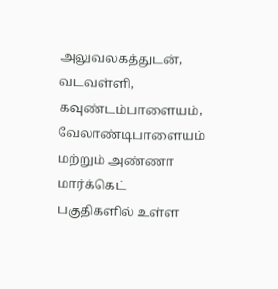அலுவலகத்துடன், வடவள்ளி, கவுண்டம்பாளையம், வேலாண்டிபாளையம் மற்றும் அண்ணா மார்க்கெட் பகுதிகளில் உள்ள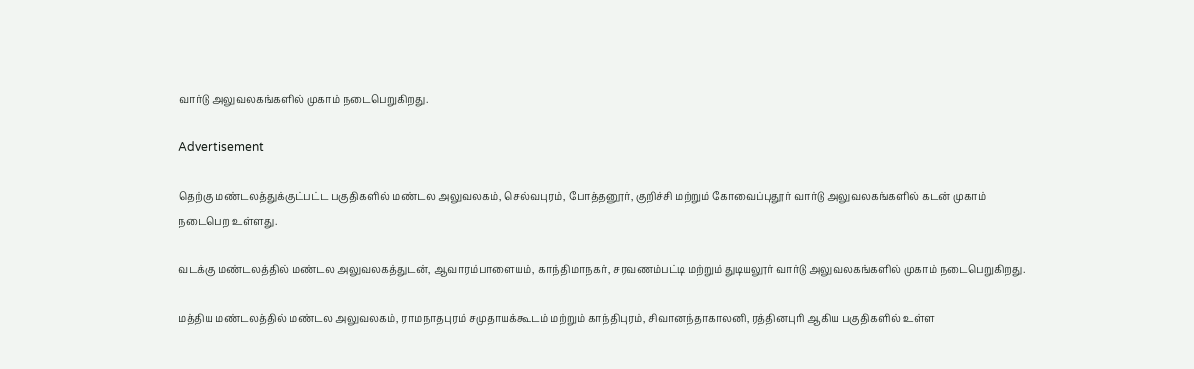வார்டு அலுவலகங்களில் முகாம் நடைபெறுகிறது.

Advertisement

தெற்கு மண்டலத்துக்குட்பட்ட பகுதிகளில் மண்டல அலுவலகம், செல்வபுரம், போத்தனூர், குறிச்சி மற்றும் கோவைப்புதூர் வார்டு அலுவலகங்களில் கடன் முகாம் நடைபெற உள்ளது.

வடக்கு மண்டலத்தில் மண்டல அலுவலகத்துடன், ஆவாரம்பாளையம், காந்திமாநகர், சரவணம்பட்டி மற்றும் துடியலூர் வார்டு அலுவலகங்களில் முகாம் நடைபெறுகிறது.

மத்திய மண்டலத்தில் மண்டல அலுவலகம், ராமநாதபுரம் சமுதாயக்கூடம் மற்றும் காந்திபுரம், சிவானந்தாகாலனி, ரத்தினபுரி ஆகிய பகுதிகளில் உள்ள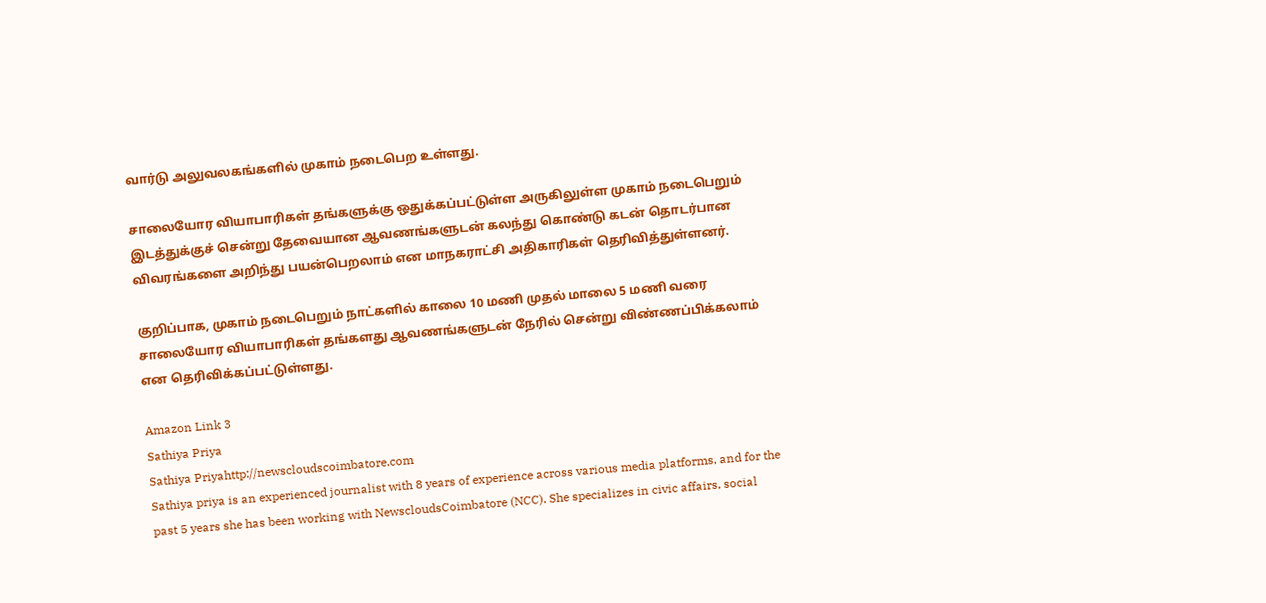வார்டு அலுவலகங்களில் முகாம் நடைபெற உள்ளது.

சாலையோர வியாபாரிகள் தங்களுக்கு ஒதுக்கப்பட்டுள்ள அருகிலுள்ள முகாம் நடைபெறும் இடத்துக்குச் சென்று தேவையான ஆவணங்களுடன் கலந்து கொண்டு கடன் தொடர்பான விவரங்களை அறிந்து பயன்பெறலாம் என மாநகராட்சி அதிகாரிகள் தெரிவித்துள்ளனர்.

குறிப்பாக, முகாம் நடைபெறும் நாட்களில் காலை 10 மணி முதல் மாலை 5 மணி வரை சாலையோர வியாபாரிகள் தங்களது ஆவணங்களுடன் நேரில் சென்று விண்ணப்பிக்கலாம் என தெரிவிக்கப்பட்டுள்ளது.

Amazon Link 3
Sathiya Priya
Sathiya Priyahttp://newscloudscoimbatore.com
Sathiya priya is an experienced journalist with 8 years of experience across various media platforms, and for the past 5 years she has been working with NewscloudsCoimbatore (NCC). She specializes in civic affairs, social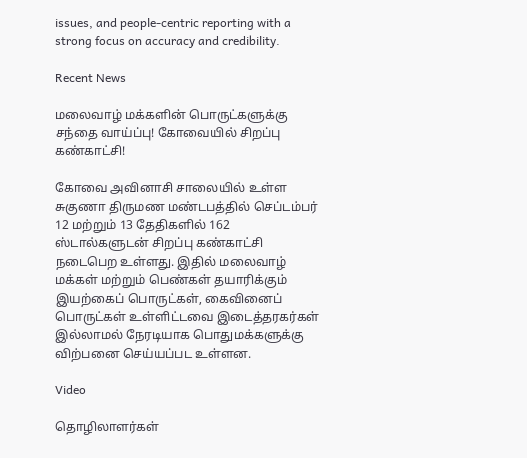issues, and people-centric reporting with a strong focus on accuracy and credibility.

Recent News

மலைவாழ் மக்களின் பொருட்களுக்கு சந்தை வாய்ப்பு! கோவையில் சிறப்பு கண்காட்சி!

கோவை அவினாசி சாலையில் உள்ள சுகுணா திருமண மண்டபத்தில் செப்டம்பர் 12 மற்றும் 13 தேதிகளில் 162 ஸ்டால்களுடன் சிறப்பு கண்காட்சி நடைபெற உள்ளது. இதில் மலைவாழ் மக்கள் மற்றும் பெண்கள் தயாரிக்கும் இயற்கைப் பொருட்கள், கைவினைப் பொருட்கள் உள்ளிட்டவை இடைத்தரகர்கள் இல்லாமல் நேரடியாக பொதுமக்களுக்கு விற்பனை செய்யப்பட உள்ளன.

Video

தொழிலாளர்கள்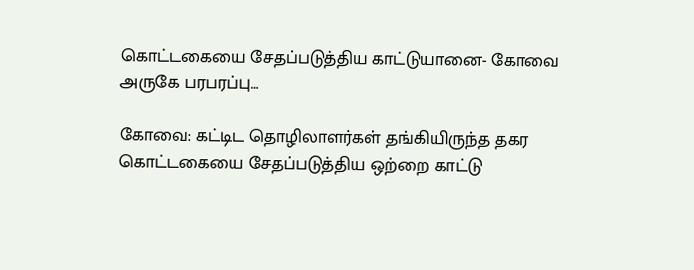கொட்டகையை சேதப்படுத்திய காட்டுயானை- கோவை அருகே பரபரப்பு…

கோவை: கட்டிட தொழிலாளர்கள் தங்கியிருந்த தகர கொட்டகையை சேதப்படுத்திய ஒற்றை காட்டு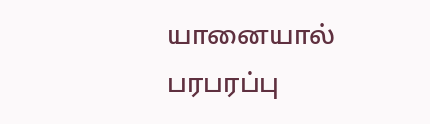யானையால் பரபரப்பு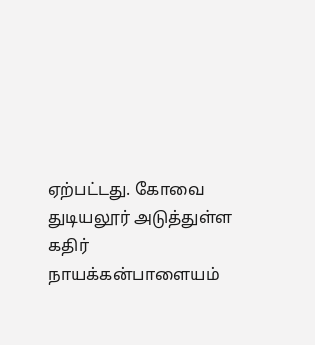ஏற்பட்டது. கோவை துடியலூர் அடுத்துள்ள கதிர் நாயக்கன்பாளையம்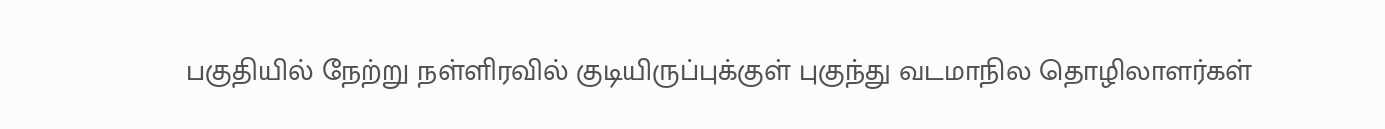பகுதியில் நேற்று நள்ளிரவில் குடியிருப்புக்குள் புகுந்து வடமாநில தொழிலாளர்கள்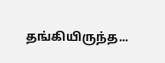தங்கியிருந்த...